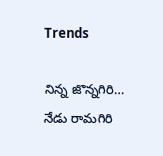Trends

నిన్న జొన్నగిరి… నేడు రామగిరి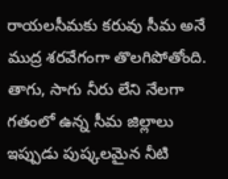రాయలసీమకు కరువు సీమ అనే ముద్ర శరవేగంగా తొలగిపోతోంది. తాగు, సాగు నీరు లేని నేలగా గతంలో ఉన్న సీమ జిల్లాలు ఇప్పుడు పుష్కలమైన నీటి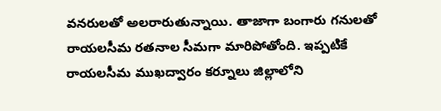వనరులతో అలరారుతున్నాయి. తాజాగా బంగారు గనులతో రాయలసీమ రతనాల సీమగా మారిపోతోంది. ఇప్పటికే రాయలసీమ ముఖద్వారం కర్నూలు జిల్లాలోని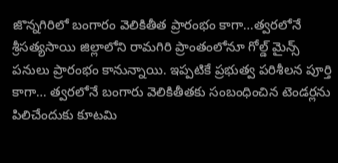జొన్నగిరిలో బంగారం వెలికితీత ప్రారంభం కాగా…త్వరలోనే శ్రీసత్యసాయి జిల్లాలోని రామగిరి ప్రాంతంలోనూ గోల్డ్ మైన్స్ పనులు ప్రారంభం కానున్నాయి. ఇప్పటికే ప్రభుత్వ పరిశీలన పూర్తి కాగా… త్వరలోనే బంగారు వెలికితీతకు సంబంధించిన టెండర్లను పిలిచేందుకు కూటమి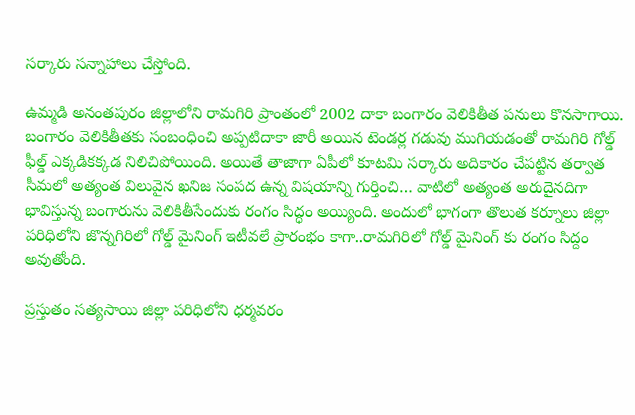సర్కారు సన్నాహాలు చేస్తోంది.

ఉమ్మడి అనంతపురం జిల్లాలోని రామగిరి ప్రాంతంలో 2002 దాకా బంగారం వెలికితీత పనులు కొనసాగాయి. బంగారం వెలికితీతకు సంబంధించి అప్పటిదాకా జారీ అయిన టెండర్ల గడువు ముగియడంతో రామగిరి గోల్డ్ ఫీల్డ్ ఎక్కడికక్కడ నిలిచిపోయింది. అయితే తాజాగా ఏపీలో కూటమి సర్కారు అదికారం చేపట్టిన తర్వాత సీమలో అత్యంత విలువైన ఖనిజ సంపద ఉన్న విషయాన్ని గుర్తించి… వాటిలో అత్యంత అరుదైనదిగా భావిస్తున్న బంగారును వెలికితీసేందుకు రంగం సిద్ధం అయ్యింది. అందులో భాగంగా తొలుత కర్నూలు జిల్లా పరిధిలోని జొన్నగిరిలో గోల్డ్ మైనింగ్ ఇటీవలే ప్రారంభం కాగా..రామగిరిలో గోల్డ్ మైనింగ్ కు రంగం సిద్దం అవుతోంది.

ప్రస్తుతం సత్యసాయి జిల్లా పరిధిలోని ధర్మవరం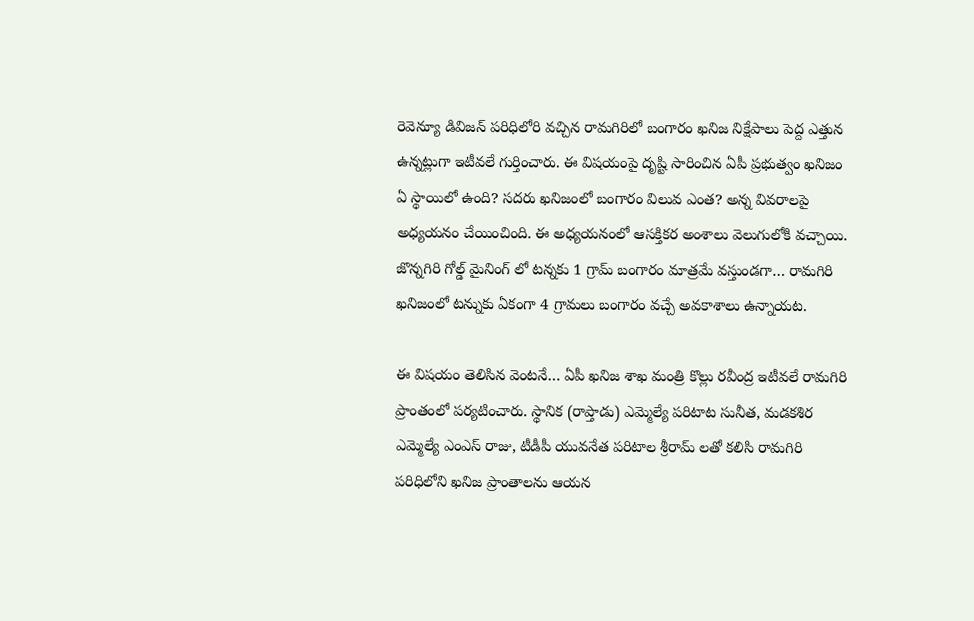రెవెన్యూ డివిజన్ పరిధిలోరి వచ్చిన రామగిరిలో బంగారం ఖనిజ నిక్షేపాలు పెద్ద ఎత్తున ఉన్నట్లుగా ఇటీవలే గుర్తించారు. ఈ విషయంపై దృష్టి సారించిన ఏపీ ప్రభుత్వం ఖనిజం ఏ స్థాయిలో ఉంది? సదరు ఖనిజంలో బంగారం విలువ ఎంత? అన్న వివరాలపై అధ్యయనం చేయించింది. ఈ అధ్యయనంలో ఆసక్తికర అంశాలు వెలుగులోకి వచ్చాయి. జొన్నగిరి గోల్డ్ మైనింగ్ లో టన్నకు 1 గ్రామ్ బంగారం మాత్రమే వస్తుండగా… రామగిరి ఖనిజంలో టన్నుకు ఏకంగా 4 గ్రామలు బంగారం వచ్చే అవకాశాలు ఉన్నాయట.

ఈ విషయం తెలిసిన వెంటనే… ఏపీ ఖనిజ శాఖ మంత్రి కొల్లు రవీంద్ర ఇటీవలే రామగిరి ప్రాంతంలో పర్యటించారు. స్థానిక (రాప్తాడు) ఎమ్మెల్యే పరిటాట సునీత, మడకశిర ఎమ్మెల్యే ఎంఎస్ రాజు, టీడీపీ యువనేత పరిటాల శ్రీరామ్ లతో కలిసి రామగిరి పరిధిలోని ఖనిజ ప్రాంతాలను ఆయన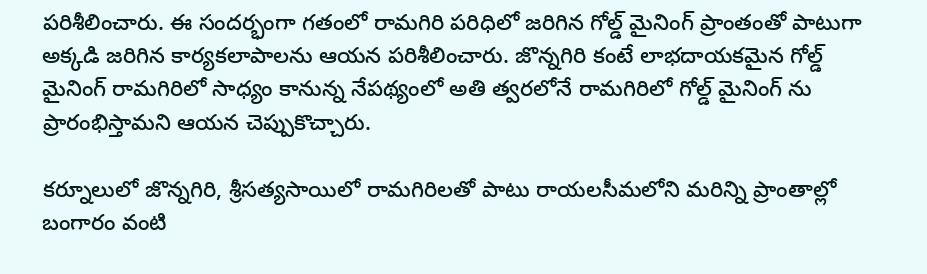పరిశీలించారు. ఈ సందర్భంగా గతంలో రామగిరి పరిధిలో జరిగిన గోల్డ్ మైనింగ్ ప్రాంతంతో పాటుగా అక్కడి జరిగిన కార్యకలాపాలను ఆయన పరిశీలించారు. జొన్నగిరి కంటే లాభదాయకమైన గోల్డ్ మైనింగ్ రామగిరిలో సాధ్యం కానున్న నేపథ్యంలో అతి త్వరలోనే రామగిరిలో గోల్డ్ మైనింగ్ ను ప్రారంభిస్తామని ఆయన చెప్పుకొచ్చారు.

కర్నూలులో జొన్నగిరి, శ్రీసత్యసాయిలో రామగిరిలతో పాటు రాయలసీమలోని మరిన్ని ప్రాంతాల్లో బంగారం వంటి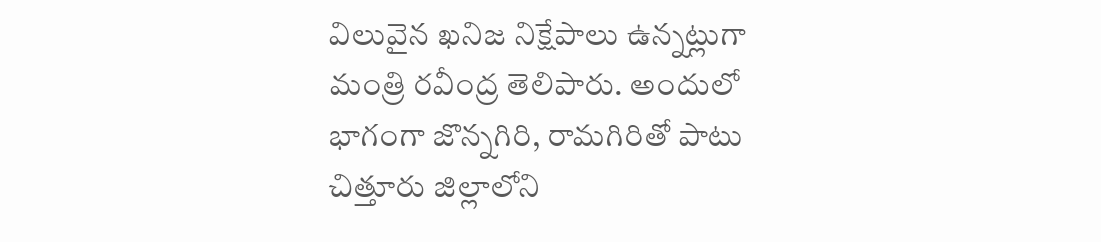విలువైన ఖనిజ నిక్షేపాలు ఉన్నట్లుగా మంత్రి రవీంద్ర తెలిపారు. అందులో భాగంగా జొన్నగిరి, రామగిరితో పాటు చిత్తూరు జిల్లాలోని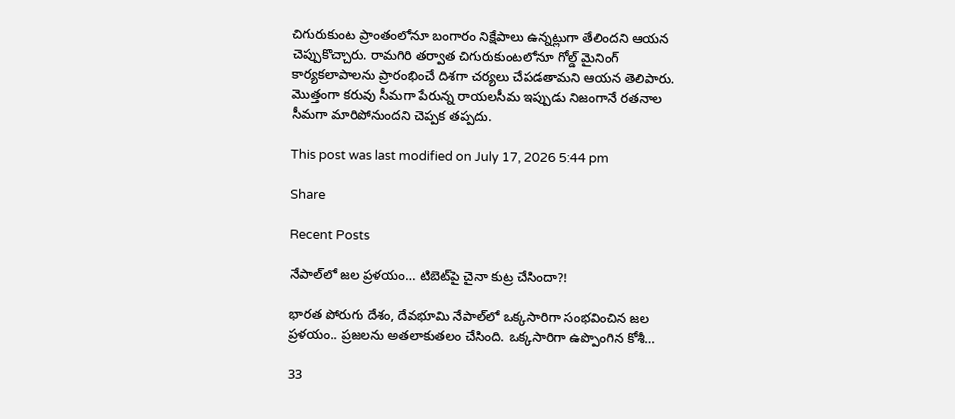చిగురుకుంట ప్రాంతంలోనూ బంగారం నిక్షేపాలు ఉన్నట్లుగా తేలిందని ఆయన చెప్పుకొచ్చారు. రామగిరి తర్వాత చిగురుకుంటలోనూ గోల్డ్ మైనింగ్ కార్యకలాపాలను ప్రారంభించే దిశగా చర్యలు చేపడతామని ఆయన తెలిపారు. మొత్తంగా కరువు సీమగా పేరున్న రాయలసీమ ఇప్పుడు నిజంగానే రతనాల సీమగా మారిపోనుందని చెప్పక తప్పదు.

This post was last modified on July 17, 2026 5:44 pm

Share

Recent Posts

నేపాల్‌లో జ‌ల ప్ర‌ళ‌యం… టిబెట్‌పై చైనా కుట్ర చేసిందా?!

భార‌త పోరుగు దేశం, దేవ‌భూమి నేపాల్‌లో ఒక్క‌సారిగా సంభ‌వించిన జ‌ల ప్ర‌ళ‌యం.. ప్ర‌జ‌ల‌ను అత‌లాకుత‌లం చేసింది. ఒక్క‌సారిగా ఉప్పొంగిన కోశీ…

33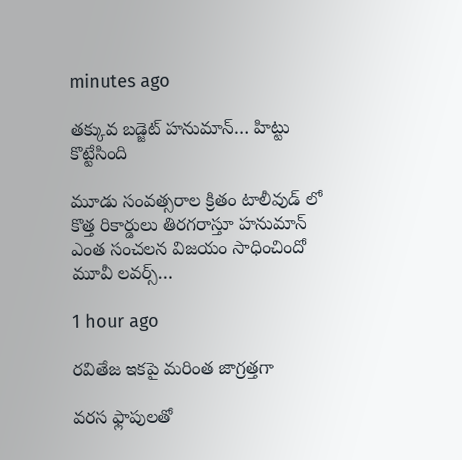minutes ago

తక్కువ బడ్జెట్ హనుమాన్… హిట్టు కొట్టేసింది

మూడు సంవత్సరాల క్రితం టాలీవుడ్ లో కొత్త రికార్డులు తిరగరాస్తూ హనుమాన్ ఎంత సంచలన విజయం సాధించిందో మూవీ లవర్స్…

1 hour ago

రవితేజ ఇకపై మరింత జాగ్రత్తగా

వరస ఫ్లాపులతో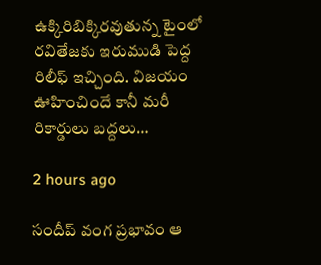ఉక్కిరిబిక్కిరవుతున్న టైంలో రవితేజకు ఇరుముడి పెద్ద రిలీఫ్ ఇచ్చింది. విజయం ఊహించిందే కానీ మరీ రికార్డులు బద్దలు…

2 hours ago

సందీప్ వంగ ప్రభావం ఆ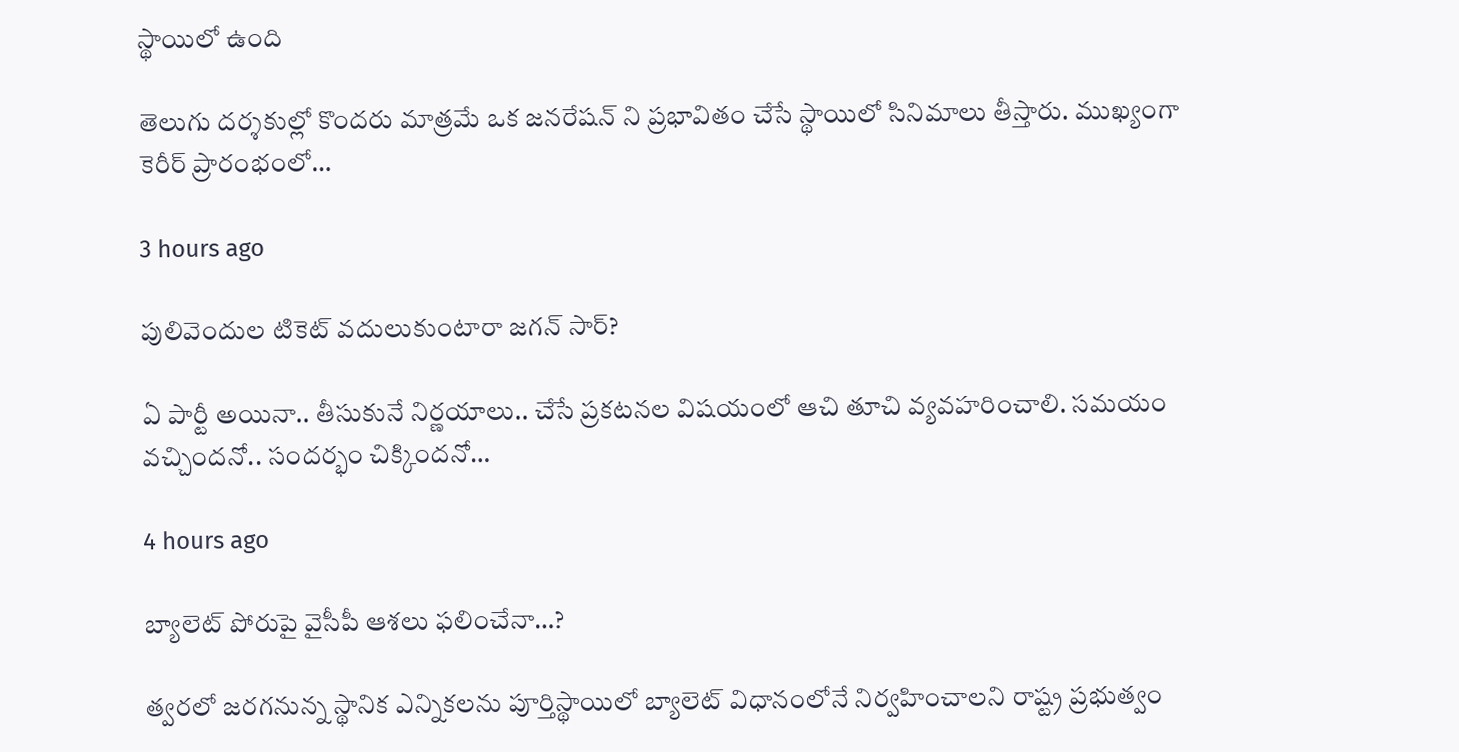స్థాయిలో ఉంది

తెలుగు దర్శకుల్లో కొందరు మాత్రమే ఒక జనరేషన్ ని ప్రభావితం చేసే స్థాయిలో సినిమాలు తీస్తారు. ముఖ్యంగా కెరీర్ ప్రారంభంలో…

3 hours ago

పులివెందుల టికెట్ వదులుకుంటారా జగన్ సార్?

ఏ పార్టీ అయినా.. తీసుకునే నిర్ణ‌యాలు.. చేసే ప్ర‌క‌ట‌నల విష‌యంలో ఆచి తూచి వ్య‌వ‌హ‌రించాలి. స‌మ‌యం వ‌చ్చింద‌నో.. సంద‌ర్భం చిక్కింద‌నో…

4 hours ago

బ్యాలెట్ పోరుపై వైసీపీ ఆశ‌లు ఫ‌లించేనా…?

త్వ‌ర‌లో జ‌ర‌గ‌నున్న స్థానిక ఎన్నిక‌ల‌ను పూర్తిస్థాయిలో బ్యాలెట్ విధానంలోనే నిర్వ‌హించాల‌ని రాష్ట్ర ప్ర‌భుత్వం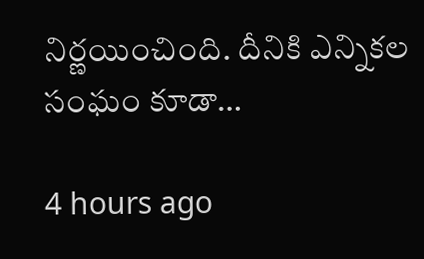నిర్ణ‌యించింది. దీనికి ఎన్నిక‌ల సంఘం కూడా…

4 hours ago